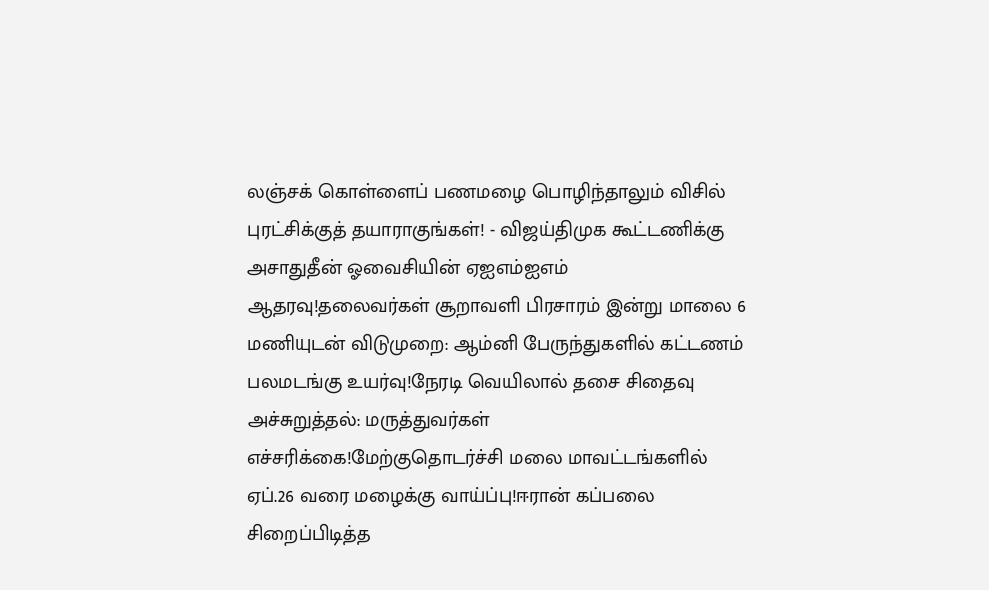லஞ்சக் கொள்ளைப் பணமழை பொழிந்தாலும் விசில் புரட்சிக்குத் தயாராகுங்கள்! - விஜய்திமுக கூட்டணிக்கு அசாதுதீன் ஓவைசியின் ஏஐஎம்ஐஎம் ஆதரவு!தலைவர்கள் சூறாவளி பிரசாரம் இன்று மாலை 6 மணியுடன் விடுமுறை: ஆம்னி பேருந்துகளில் கட்டணம் பலமடங்கு உயர்வு!நேரடி வெயிலால் தசை சிதைவு அச்சுறுத்தல்: மருத்துவர்கள் எச்சரிக்கை!மேற்குதொடர்ச்சி மலை மாவட்டங்களில் ஏப்.26 வரை மழைக்கு வாய்ப்பு!ஈரான் கப்பலை சிறைப்பிடித்த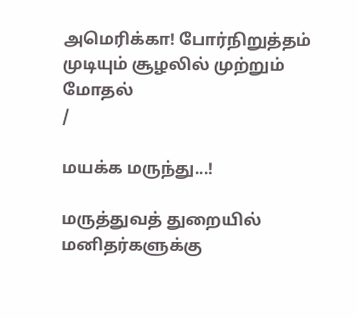அமெரிக்கா! போர்நிறுத்தம் முடியும் சூழலில் முற்றும் மோதல்
/

மயக்க மருந்து...!

மருத்துவத் துறையில் மனிதர்களுக்கு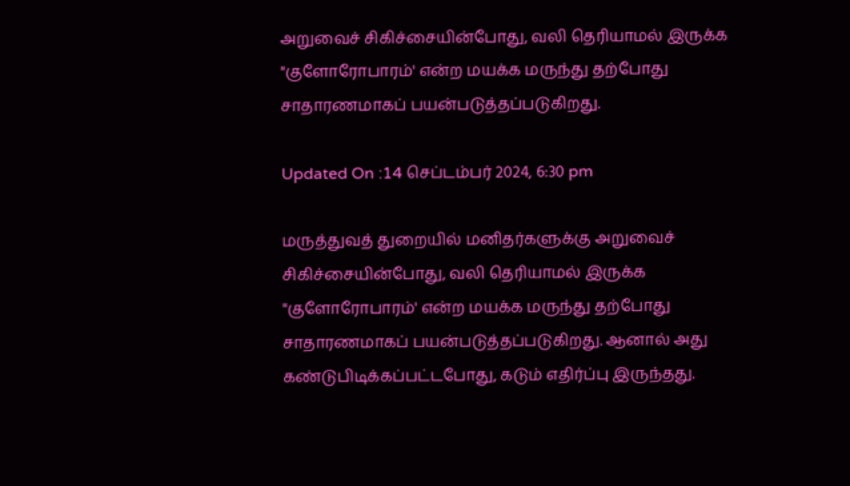அறுவைச் சிகிச்சையின்போது, வலி தெரியாமல் இருக்க "குளோரோபாரம்' என்ற மயக்க மருந்து தற்போது சாதாரணமாகப் பயன்படுத்தப்படுகிறது.

Updated On :14 செப்டம்பர் 2024, 6:30 pm

மருத்துவத் துறையில் மனிதர்களுக்கு அறுவைச் சிகிச்சையின்போது, வலி தெரியாமல் இருக்க "குளோரோபாரம்' என்ற மயக்க மருந்து தற்போது சாதாரணமாகப் பயன்படுத்தப்படுகிறது. ஆனால் அது கண்டுபிடிக்கப்பட்டபோது, கடும் எதிர்ப்பு இருந்தது.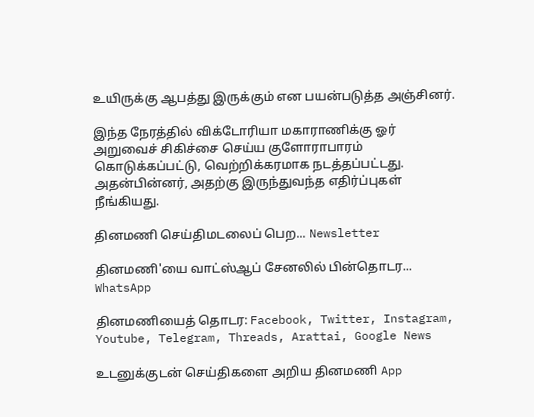உயிருக்கு ஆபத்து இருக்கும் என பயன்படுத்த அஞ்சினர்.

இந்த நேரத்தில் விக்டோரியா மகாராணிக்கு ஓர் அறுவைச் சிகிச்சை செய்ய குளோராபாரம் கொடுக்கப்பட்டு, வெற்றிக்கரமாக நடத்தப்பட்டது. அதன்பின்னர், அதற்கு இருந்துவந்த எதிர்ப்புகள் நீங்கியது.

தினமணி செய்திமடலைப் பெற... Newsletter

தினமணி'யை வாட்ஸ்ஆப் சேனலில் பின்தொடர... WhatsApp

தினமணியைத் தொடர: Facebook, Twitter, Instagram, Youtube, Telegram, Threads, Arattai, Google News

உடனுக்குடன் செய்திகளை அறிய தினமணி App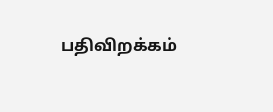பதிவிறக்கம்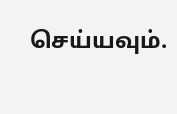செய்யவும்.